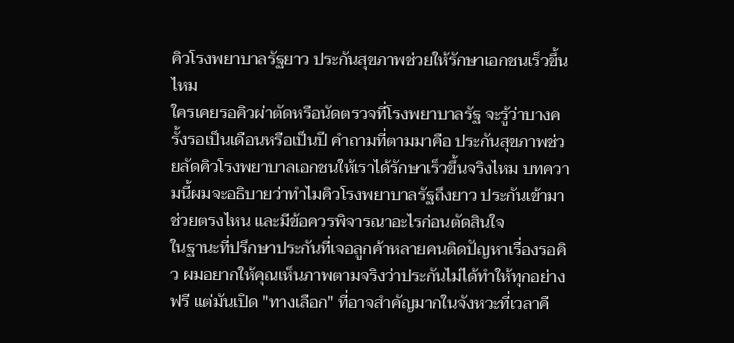คิวโรงพยาบาลรัฐยาว ประกันสุขภาพช่วยให้รักษาเอกชนเร็วขึ้นไหม
ใครเคยรอคิวผ่าตัดหรือนัดตรวจที่โรงพยาบาลรัฐ จะรู้ว่าบางครั้งรอเป็นเดือนหรือเป็นปี คำถามที่ตามมาคือ ประกันสุขภาพช่วยลัดคิวโรงพยาบาลเอกชนให้เราได้รักษาเร็วขึ้นจริงไหม บทความนี้ผมจะอธิบายว่าทำไมคิวโรงพยาบาลรัฐถึงยาว ประกันเข้ามาช่วยตรงไหน และมีข้อควรพิจารณาอะไรก่อนตัดสินใจ
ในฐานะที่ปรึกษาประกันที่เจอลูกค้าหลายคนติดปัญหาเรื่องรอคิว ผมอยากให้คุณเห็นภาพตามจริงว่าประกันไม่ได้ทำให้ทุกอย่างฟรี แต่มันเปิด "ทางเลือก" ที่อาจสำคัญมากในจังหวะที่เวลาคื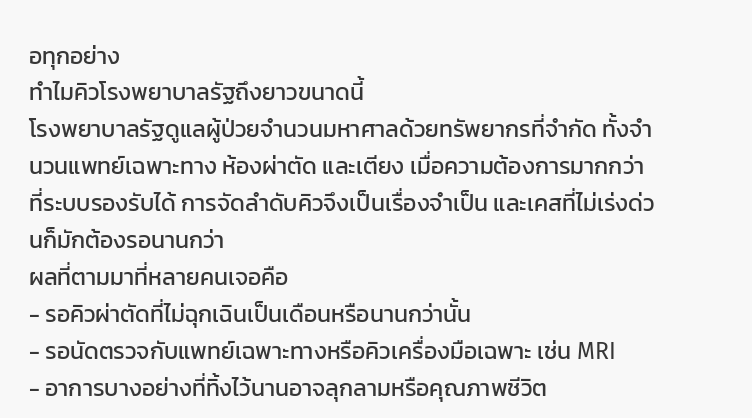อทุกอย่าง
ทำไมคิวโรงพยาบาลรัฐถึงยาวขนาดนี้
โรงพยาบาลรัฐดูแลผู้ป่วยจำนวนมหาศาลด้วยทรัพยากรที่จำกัด ทั้งจำนวนแพทย์เฉพาะทาง ห้องผ่าตัด และเตียง เมื่อความต้องการมากกว่าที่ระบบรองรับได้ การจัดลำดับคิวจึงเป็นเรื่องจำเป็น และเคสที่ไม่เร่งด่วนก็มักต้องรอนานกว่า
ผลที่ตามมาที่หลายคนเจอคือ
- รอคิวผ่าตัดที่ไม่ฉุกเฉินเป็นเดือนหรือนานกว่านั้น
- รอนัดตรวจกับแพทย์เฉพาะทางหรือคิวเครื่องมือเฉพาะ เช่น MRI
- อาการบางอย่างที่ทิ้งไว้นานอาจลุกลามหรือคุณภาพชีวิต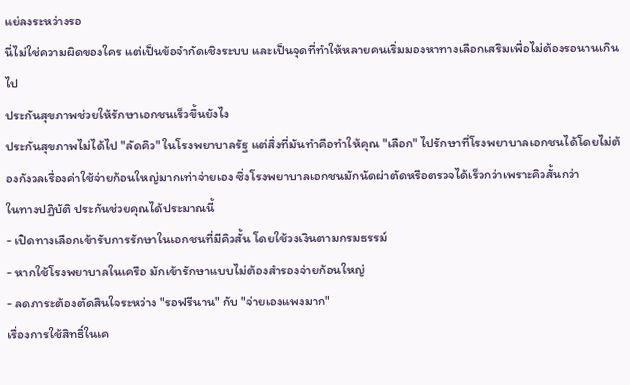แย่ลงระหว่างรอ
นี่ไม่ใช่ความผิดของใคร แต่เป็นข้อจำกัดเชิงระบบ และเป็นจุดที่ทำให้หลายคนเริ่มมองหาทางเลือกเสริมเพื่อไม่ต้องรอนานเกินไป
ประกันสุขภาพช่วยให้รักษาเอกชนเร็วขึ้นยังไง
ประกันสุขภาพไม่ได้ไป "ลัดคิว" ในโรงพยาบาลรัฐ แต่สิ่งที่มันทำคือทำให้คุณ "เลือก" ไปรักษาที่โรงพยาบาลเอกชนได้โดยไม่ต้องกังวลเรื่องค่าใช้จ่ายก้อนใหญ่มากเท่าจ่ายเอง ซึ่งโรงพยาบาลเอกชนมักนัดผ่าตัดหรือตรวจได้เร็วกว่าเพราะคิวสั้นกว่า
ในทางปฏิบัติ ประกันช่วยคุณได้ประมาณนี้
- เปิดทางเลือกเข้ารับการรักษาในเอกชนที่มีคิวสั้น โดยใช้วงเงินตามกรมธรรม์
- หากใช้โรงพยาบาลในเครือ มักเข้ารักษาแบบไม่ต้องสำรองจ่ายก้อนใหญ่
- ลดภาระต้องตัดสินใจระหว่าง "รอฟรีนาน" กับ "จ่ายเองแพงมาก"
เรื่องการใช้สิทธิ์ในเค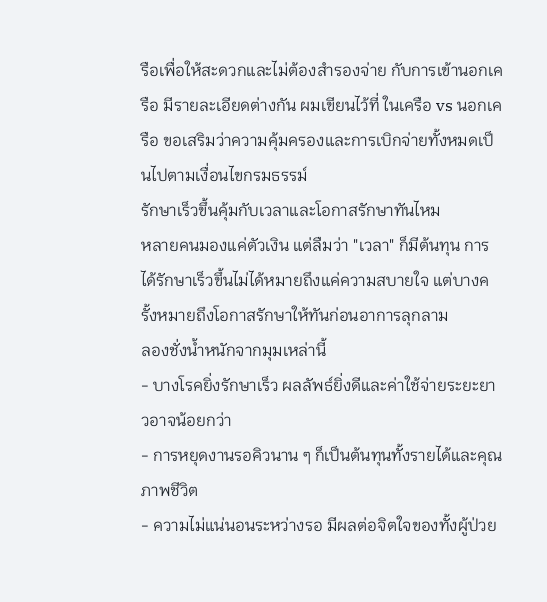รือเพื่อให้สะดวกและไม่ต้องสำรองจ่าย กับการเข้านอกเครือ มีรายละเอียดต่างกัน ผมเขียนไว้ที่ ในเครือ vs นอกเครือ ขอเสริมว่าความคุ้มครองและการเบิกจ่ายทั้งหมดเป็นไปตามเงื่อนไขกรมธรรม์
รักษาเร็วขึ้นคุ้มกับเวลาและโอกาสรักษาทันไหม
หลายคนมองแค่ตัวเงิน แต่ลืมว่า "เวลา" ก็มีต้นทุน การได้รักษาเร็วขึ้นไม่ได้หมายถึงแค่ความสบายใจ แต่บางครั้งหมายถึงโอกาสรักษาให้ทันก่อนอาการลุกลาม
ลองชั่งน้ำหนักจากมุมเหล่านี้
- บางโรคยิ่งรักษาเร็ว ผลลัพธ์ยิ่งดีและค่าใช้จ่ายระยะยาวอาจน้อยกว่า
- การหยุดงานรอคิวนาน ๆ ก็เป็นต้นทุนทั้งรายได้และคุณภาพชีวิต
- ความไม่แน่นอนระหว่างรอ มีผลต่อจิตใจของทั้งผู้ป่วย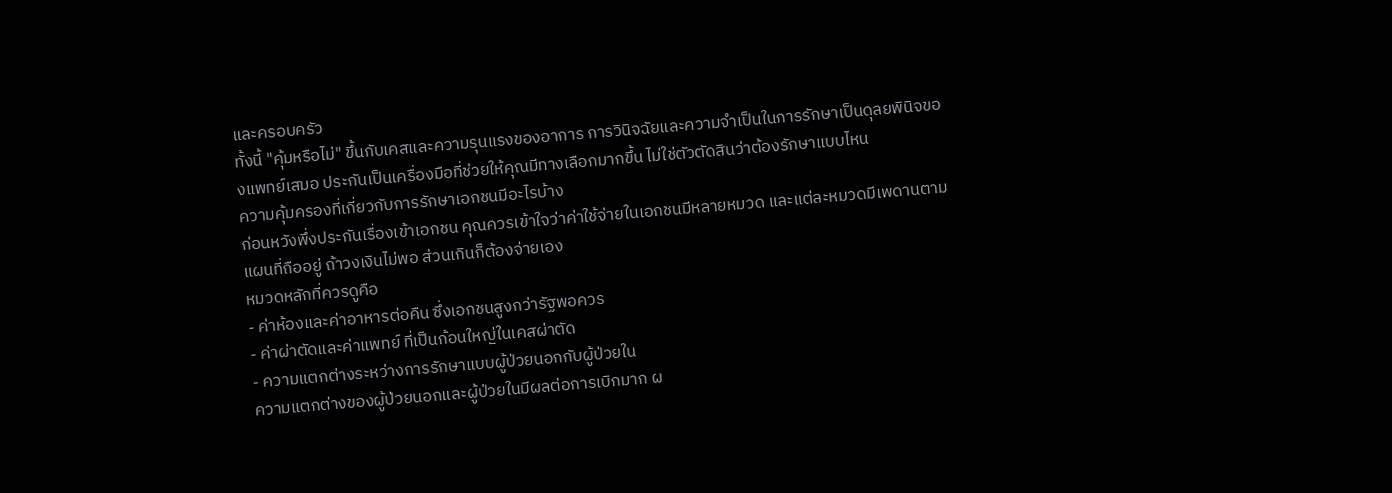และครอบครัว
ทั้งนี้ "คุ้มหรือไม่" ขึ้นกับเคสและความรุนแรงของอาการ การวินิจฉัยและความจำเป็นในการรักษาเป็นดุลยพินิจของแพทย์เสมอ ประกันเป็นเครื่องมือที่ช่วยให้คุณมีทางเลือกมากขึ้น ไม่ใช่ตัวตัดสินว่าต้องรักษาแบบไหน
ความคุ้มครองที่เกี่ยวกับการรักษาเอกชนมีอะไรบ้าง
ก่อนหวังพึ่งประกันเรื่องเข้าเอกชน คุณควรเข้าใจว่าค่าใช้จ่ายในเอกชนมีหลายหมวด และแต่ละหมวดมีเพดานตามแผนที่ถืออยู่ ถ้าวงเงินไม่พอ ส่วนเกินก็ต้องจ่ายเอง
หมวดหลักที่ควรดูคือ
- ค่าห้องและค่าอาหารต่อคืน ซึ่งเอกชนสูงกว่ารัฐพอควร
- ค่าผ่าตัดและค่าแพทย์ ที่เป็นก้อนใหญ่ในเคสผ่าตัด
- ความแตกต่างระหว่างการรักษาแบบผู้ป่วยนอกกับผู้ป่วยใน
ความแตกต่างของผู้ป่วยนอกและผู้ป่วยในมีผลต่อการเบิกมาก ผ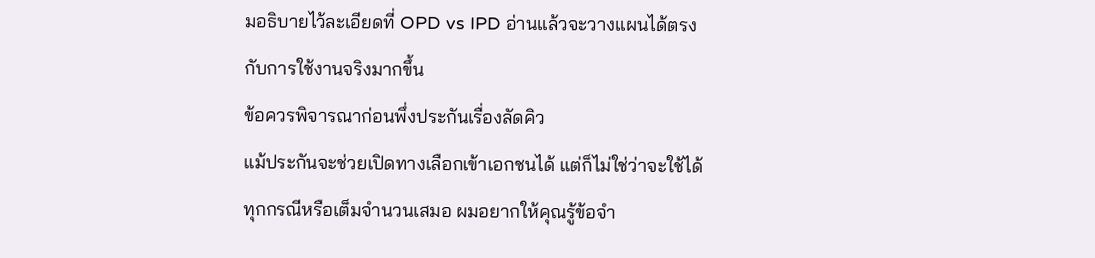มอธิบายไว้ละเอียดที่ OPD vs IPD อ่านแล้วจะวางแผนได้ตรงกับการใช้งานจริงมากขึ้น
ข้อควรพิจารณาก่อนพึ่งประกันเรื่องลัดคิว
แม้ประกันจะช่วยเปิดทางเลือกเข้าเอกชนได้ แต่ก็ไม่ใช่ว่าจะใช้ได้ทุกกรณีหรือเต็มจำนวนเสมอ ผมอยากให้คุณรู้ข้อจำ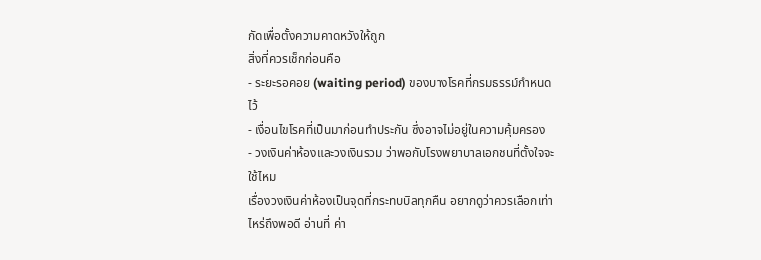กัดเพื่อตั้งความคาดหวังให้ถูก
สิ่งที่ควรเช็กก่อนคือ
- ระยะรอคอย (waiting period) ของบางโรคที่กรมธรรม์กำหนดไว้
- เงื่อนไขโรคที่เป็นมาก่อนทำประกัน ซึ่งอาจไม่อยู่ในความคุ้มครอง
- วงเงินค่าห้องและวงเงินรวม ว่าพอกับโรงพยาบาลเอกชนที่ตั้งใจจะใช้ไหม
เรื่องวงเงินค่าห้องเป็นจุดที่กระทบบิลทุกคืน อยากดูว่าควรเลือกเท่าไหร่ถึงพอดี อ่านที่ ค่า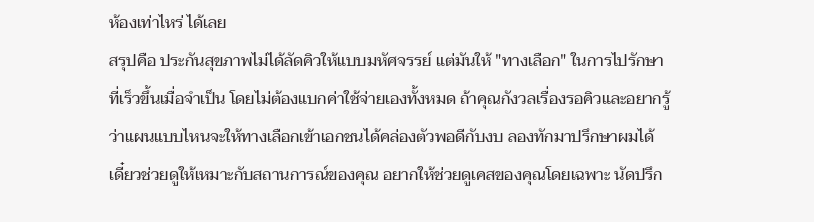ห้องเท่าไหร่ ได้เลย
สรุปคือ ประกันสุขภาพไม่ได้ลัดคิวให้แบบมหัศจรรย์ แต่มันให้ "ทางเลือก" ในการไปรักษาที่เร็วขึ้นเมื่อจำเป็น โดยไม่ต้องแบกค่าใช้จ่ายเองทั้งหมด ถ้าคุณกังวลเรื่องรอคิวและอยากรู้ว่าแผนแบบไหนจะให้ทางเลือกเข้าเอกชนได้คล่องตัวพอดีกับงบ ลองทักมาปรึกษาผมได้ เดี๋ยวช่วยดูให้เหมาะกับสถานการณ์ของคุณ อยากให้ช่วยดูเคสของคุณโดยเฉพาะ นัดปรึก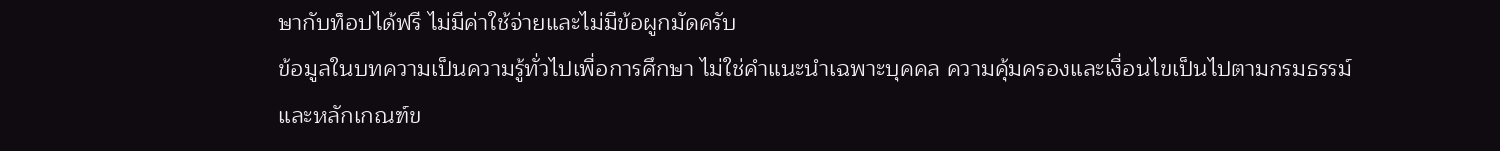ษากับท็อปได้ฟรี ไม่มีค่าใช้จ่ายและไม่มีข้อผูกมัดครับ
ข้อมูลในบทความเป็นความรู้ทั่วไปเพื่อการศึกษา ไม่ใช่คำแนะนำเฉพาะบุคคล ความคุ้มครองและเงื่อนไขเป็นไปตามกรมธรรม์และหลักเกณฑ์ข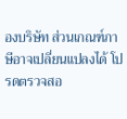องบริษัท ส่วนเกณฑ์ภาษีอาจเปลี่ยนแปลงได้ โปรดตรวจสอ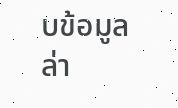บข้อมูลล่า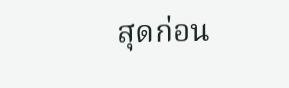สุดก่อน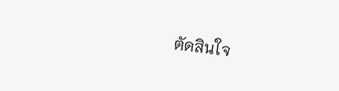ตัดสินใจ